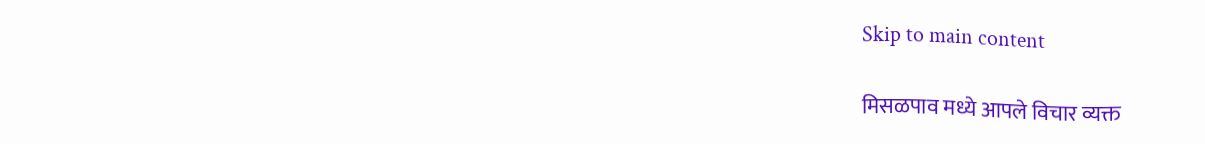Skip to main content

मिसळपाव मध्ये आपले विचार व्यक्त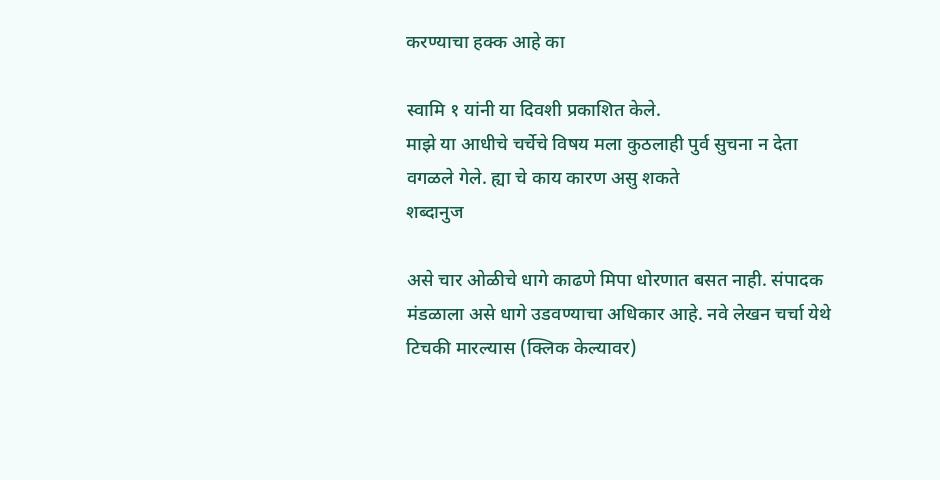करण्याचा हक्क आहे का

स्वामि १ यांनी या दिवशी प्रकाशित केले.
माझे या आधीचे चर्चेचे विषय मला कुठलाही पुर्व सुचना न देता वगळले गेले. ह्या चे काय कारण असु शकते
शब्दानुज

असे चार ओळीचे धागे काढणे मिपा धोरणात बसत नाही. संपादक मंडळाला असे धागे उडवण्याचा अधिकार आहे. नवे लेखन चर्चा येथे टिचकी मारल्यास (क्लिक केल्यावर)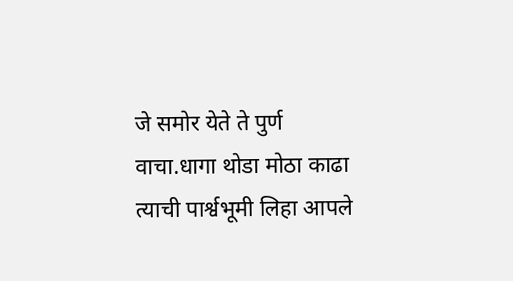जे समोर येते ते पुर्ण वाचा.धागा थोडा मोठा काढा त्याची पार्श्वभूमी लिहा आपले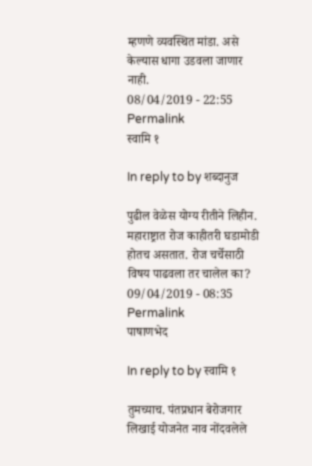म्हणणे व्यवस्थित मांडा. असे केल्यास धागा उडवला जाणार नाही.
08/04/2019 - 22:55 Permalink
स्वामि १

In reply to by शब्दानुज

पुढील वेळेस योग्य रीतीने लिहीन. महाराष्ट्रात रोज काहीतरी घडामोडी होतच असतात. रोज चर्चेसाठी विषय पाढवला तर चालेल का?
09/04/2019 - 08:35 Permalink
पाषाणभेद

In reply to by स्वामि १

तुमच्याच. पंतप्रधान बेरोजगार लिखाई योजनेत नाव नोंदवलेले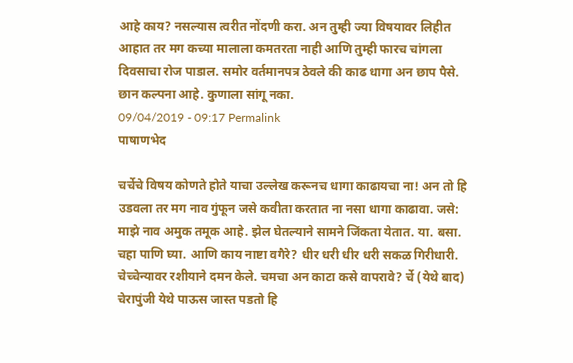आहे काय? नसल्यास त्वरीत नोंदणी करा. अन तुम्ही ज्या विषयावर लिहीत आहात तर मग कच्या मालाला कमतरता नाही आणि तुम्ही फारच चांगला दिवसाचा रोज पाडाल. समोर वर्तमानपत्र ठेवले की काढ धागा अन छाप पैसे. छान कल्पना आहे. कुणाला सांगू नका.
09/04/2019 - 09:17 Permalink
पाषाणभेद

चर्चेचे विषय कोणते होते याचा उल्लेख करूनच धागा काढायचा ना! अन तो हि उडवला तर मग नाव गुंफून जसे कवीता करतात ना नसा धागा काढावा. जसे: माझे नाव अमुक तमूक आहे. झेल घेतल्याने सामने जिंकता येतात. या. बसा. चहा पाणि घ्या. आणि काय नाष्टा वगैरे? धीर धरी धीर धरी सकळ गिरीधारी. चेच्चेन्यावर रशीयाने दमन केले. चमचा अन काटा कसे वापरावे? र्चे (येथे बाद) चेरापुंजी येथे पाऊस जास्त पडतो हि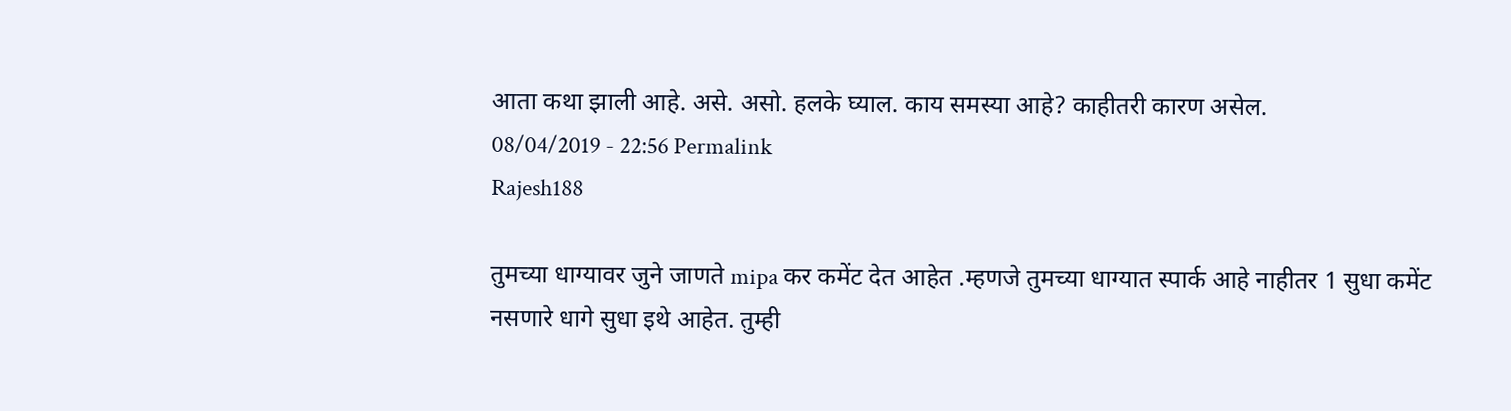आता कथा झाली आहे. असे. असो. हलके घ्याल. काय समस्या आहे? काहीतरी कारण असेल.
08/04/2019 - 22:56 Permalink
Rajesh188

तुमच्या धाग्यावर जुने जाणते mipa कर कमेंट देत आहेत .म्हणजे तुमच्या धाग्यात स्पार्क आहे नाहीतर 1 सुधा कमेंट नसणारे धागे सुधा इथे आहेत. तुम्ही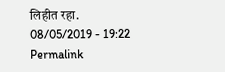लिहीत रहा.
08/05/2019 - 19:22 Permalink